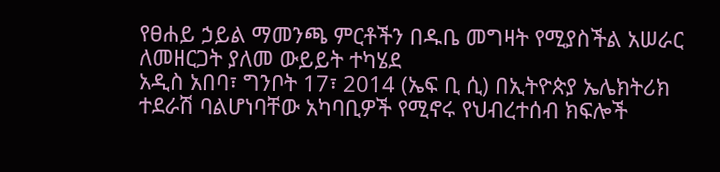የፀሐይ ኃይል ማመንጫ ምርቶችን በዱቤ መግዛት የሚያስችል አሠራር ለመዘርጋት ያለመ ውይይት ተካሄደ
አዲስ አበባ፣ ግንቦት 17፣ 2014 (ኤፍ ቢ ሲ) በኢትዮጵያ ኤሌክትሪክ ተደራሽ ባልሆነባቸው አካባቢዎች የሚኖሩ የህብረተሰብ ክፍሎች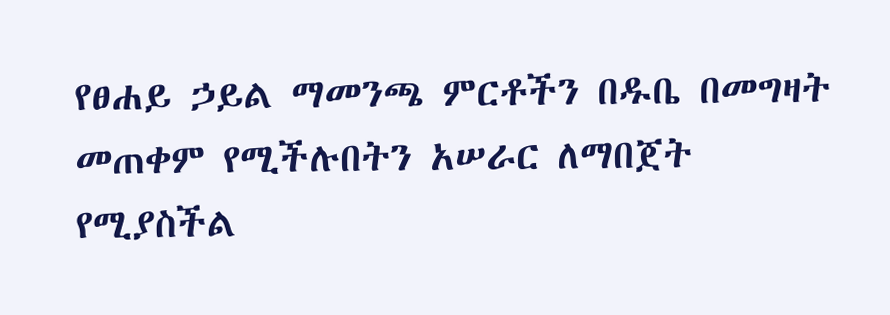የፀሐይ ኃይል ማመንጫ ምርቶችን በዱቤ በመግዛት መጠቀም የሚችሉበትን አሠራር ለማበጀት የሚያስችል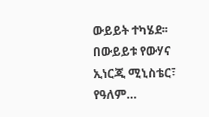ውይይት ተካሄደ፡፡
በውይይቱ የውሃና ኢነርጂ ሚኒስቴር፣ የዓለም…